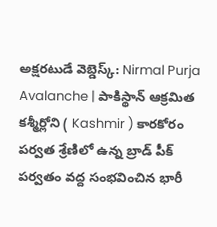అక్షరటుడే వెబ్డెస్క్: Nirmal Purja Avalanche | పాకిస్థాన్ ఆక్రమిత కశ్మీర్లోని ( Kashmir ) కారకోరం పర్వత శ్రేణిలో ఉన్న బ్రాడ్ పీక్ పర్వతం వద్ద సంభవించిన భారీ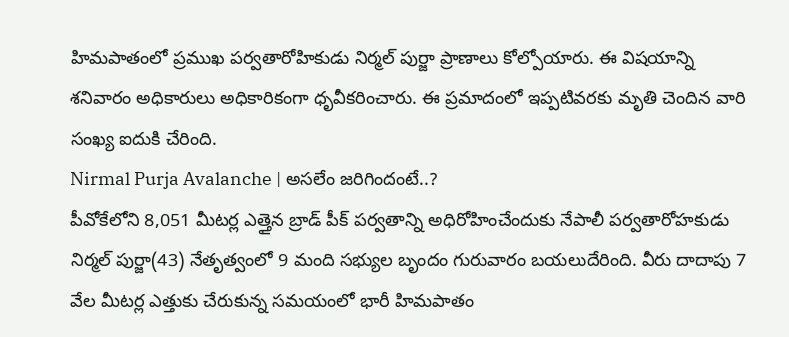హిమపాతంలో ప్రముఖ పర్వతారోహికుడు నిర్మల్ పుర్జా ప్రాణాలు కోల్పోయారు. ఈ విషయాన్ని శనివారం అధికారులు అధికారికంగా ధృవీకరించారు. ఈ ప్రమాదంలో ఇప్పటివరకు మృతి చెందిన వారి సంఖ్య ఐదుకి చేరింది.
Nirmal Purja Avalanche | అసలేం జరిగిందంటే..?
పీవోకేలోని 8,051 మీటర్ల ఎత్తైన బ్రాడ్ పీక్ పర్వతాన్ని అధిరోహించేందుకు నేపాలీ పర్వతారోహకుడు నిర్మల్ పుర్జా(43) నేతృత్వంలో 9 మంది సభ్యుల బృందం గురువారం బయలుదేరింది. వీరు దాదాపు 7 వేల మీటర్ల ఎత్తుకు చేరుకున్న సమయంలో భారీ హిమపాతం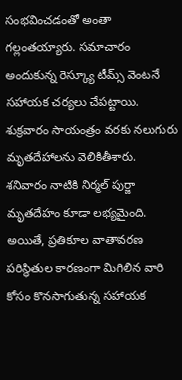సంభవించడంతో అంతా గల్లంతయ్యారు. సమాచారం అందుకున్న రెస్క్యూ టీమ్స్ వెంటనే సహాయక చర్యలు చేపట్టాయి. శుక్రవారం సాయంత్రం వరకు నలుగురు మృతదేహాలను వెలికితీశారు. శనివారం నాటికి నిర్మల్ పుర్జా మృతదేహం కూడా లభ్యమైంది. అయితే, ప్రతికూల వాతావరణ పరిస్థితుల కారణంగా మిగిలిన వారి కోసం కొనసాగుతున్న సహాయక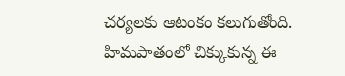చర్యలకు ఆటంకం కలుగుతోంది. హిమపాతంలో చిక్కుకున్న ఈ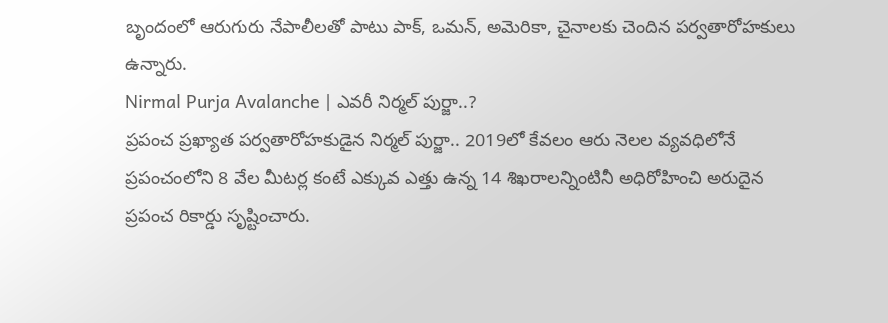బృందంలో ఆరుగురు నేపాలీలతో పాటు పాక్, ఒమన్, అమెరికా, చైనాలకు చెందిన పర్వతారోహకులు ఉన్నారు.
Nirmal Purja Avalanche | ఎవరీ నిర్మల్ పుర్జా..?
ప్రపంచ ప్రఖ్యాత పర్వతారోహకుడైన నిర్మల్ పుర్జా.. 2019లో కేవలం ఆరు నెలల వ్యవధిలోనే ప్రపంచంలోని 8 వేల మీటర్ల కంటే ఎక్కువ ఎత్తు ఉన్న 14 శిఖరాలన్నింటినీ అధిరోహించి అరుదైన ప్రపంచ రికార్డు సృష్టించారు.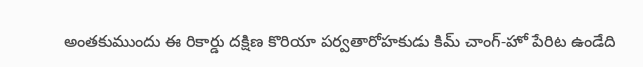అంతకుముందు ఈ రికార్డు దక్షిణ కొరియా పర్వతారోహకుడు కిమ్ చాంగ్-హో పేరిట ఉండేది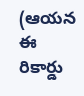(ఆయన ఈ రికార్డు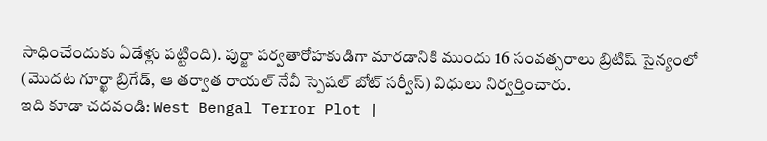సాధించేందుకు ఏడేళ్లు పట్టింది). పుర్జా పర్వతారోహకుడిగా మారడానికి ముందు 16 సంవత్సరాలు బ్రిటిష్ సైన్యంలో (మొదట గూర్ఖా బ్రిగేడ్, ఆ తర్వాత రాయల్ నేవీ స్పెషల్ బోట్ సర్వీస్) విధులు నిర్వర్తించారు.
ఇది కూడా చదవండి: West Bengal Terror Plot |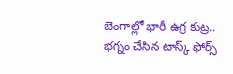బెంగాల్లో భారీ ఉగ్ర కుట్ర.. భగ్నం చేసిన టాస్క్ ఫోర్స్